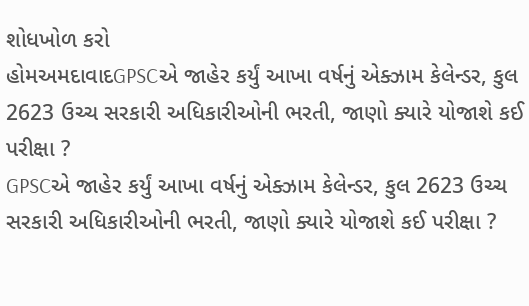શોધખોળ કરો
હોમઅમદાવાદGPSCએ જાહેર કર્યું આખા વર્ષનું એક્ઝામ કેલેન્ડર, કુલ 2623 ઉચ્ચ સરકારી અધિકારીઓની ભરતી, જાણો ક્યારે યોજાશે કઈ પરીક્ષા ?
GPSCએ જાહેર કર્યું આખા વર્ષનું એક્ઝામ કેલેન્ડર, કુલ 2623 ઉચ્ચ સરકારી અધિકારીઓની ભરતી, જાણો ક્યારે યોજાશે કઈ પરીક્ષા ?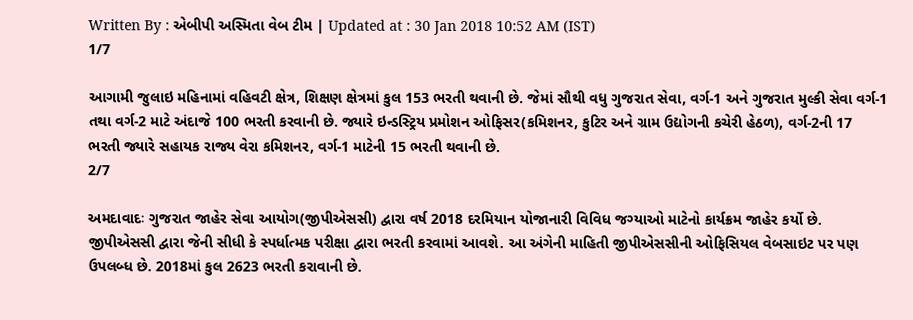Written By : એબીપી અસ્મિતા વેબ ટીમ | Updated at : 30 Jan 2018 10:52 AM (IST)
1/7

આગામી જુલાઇ મહિનામાં વહિવટી ક્ષેત્ર, શિક્ષણ ક્ષેત્રમાં કુલ 153 ભરતી થવાની છે. જેમાં સૌથી વધુ ગુજરાત સેવા, વર્ગ-1 અને ગુજરાત મુલ્કી સેવા વર્ગ-1 તથા વર્ગ-2 માટે અંદાજે 100 ભરતી કરવાની છે. જ્યારે ઇન્ડસ્ટ્રિય પ્રમોશન ઓફિસર(કમિશનર, કુટિર અને ગ્રામ ઉદ્યોગની કચેરી હેઠળ), વર્ગ-2ની 17 ભરતી જ્યારે સહાયક રાજ્ય વેરા કમિશનર, વર્ગ-1 માટેની 15 ભરતી થવાની છે.
2/7

અમદાવાદઃ ગુજરાત જાહેર સેવા આયોગ(જીપીએસસી) દ્વારા વર્ષ 2018 દરમિયાન યોજાનારી વિવિધ જગ્યાઓ માટેનો કાર્યક્રમ જાહેર કર્યો છે. જીપીએસસી દ્વારા જેની સીધી કે સ્પર્ધાત્મક પરીક્ષા દ્વારા ભરતી કરવામાં આવશે. આ અંગેની માહિતી જીપીએસસીની ઓફિસિયલ વેબસાઇટ પર પણ ઉપલબ્ધ છે. 2018માં કુલ 2623 ભરતી કરાવાની છે.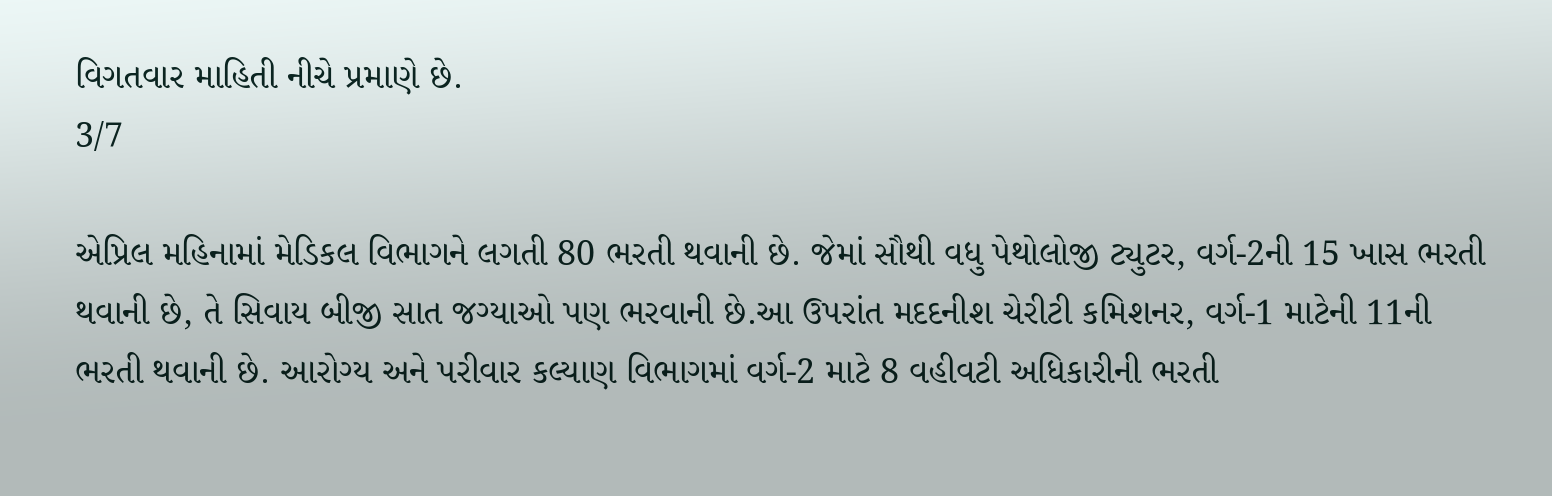વિગતવાર માહિતી નીચે પ્રમાણે છે.
3/7

એપ્રિલ મહિનામાં મેડિકલ વિભાગને લગતી 80 ભરતી થવાની છે. જેમાં સૌથી વધુ પેથોલોજી ટ્યુટર, વર્ગ-2ની 15 ખાસ ભરતી થવાની છે, તે સિવાય બીજી સાત જગ્યાઓ પણ ભરવાની છે.આ ઉપરાંત મદદનીશ ચેરીટી કમિશનર, વર્ગ-1 માટેની 11ની ભરતી થવાની છે. આરોગ્ય અને પરીવાર કલ્યાણ વિભાગમાં વર્ગ-2 માટે 8 વહીવટી અધિકારીની ભરતી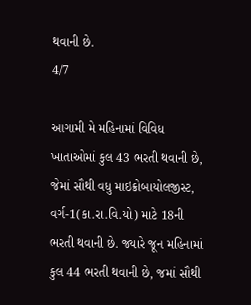થવાની છે.
4/7

આગામી મે મહિનામાં વિવિધ ખાતાઓમાં કુલ 43 ભરતી થવાની છે, જેમાં સૌથી વધુ માઇક્રોબાયોલજીસ્ટ, વર્ગ-1(કા.રા.વિ.યો) માટે 18ની ભરતી થવાની છે. જ્યારે જૂન મહિનામાં કુલ 44 ભરતી થવાની છે, જમાં સૌથી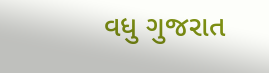વધુ ગુજરાત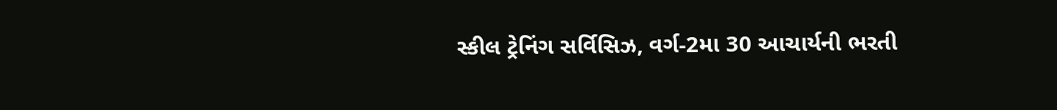સ્કીલ ટ્રેનિંગ સર્વિસિઝ, વર્ગ-2મા 30 આચાર્યની ભરતી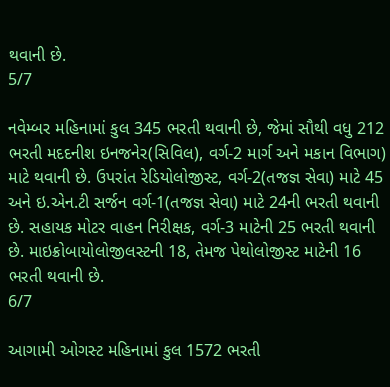થવાની છે.
5/7

નવેમ્બર મહિનામાં કુલ 345 ભરતી થવાની છે, જેમાં સૌથી વધુ 212 ભરતી મદદનીશ ઇનજનેર(સિવિલ), વર્ગ-2 માર્ગ અને મકાન વિભાગ) માટે થવાની છે. ઉપરાંત રેડિયોલોજીસ્ટ, વર્ગ-2(તજજ્ઞ સેવા) માટે 45 અને ઇ.એન.ટી સર્જન વર્ગ-1(તજજ્ઞ સેવા) માટે 24ની ભરતી થવાની છે. સહાયક મોટર વાહન નિરીક્ષક, વર્ગ-3 માટેની 25 ભરતી થવાની છે. માઇક્રોબાયોલોજીલસ્ટની 18, તેમજ પેથોલોજીસ્ટ માટેની 16 ભરતી થવાની છે.
6/7

આગામી ઓગસ્ટ મહિનામાં કુલ 1572 ભરતી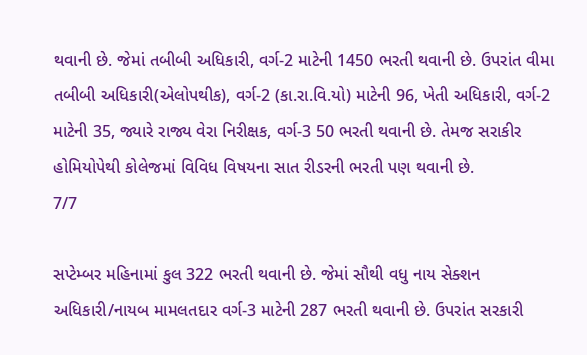થવાની છે. જેમાં તબીબી અધિકારી, વર્ગ-2 માટેની 1450 ભરતી થવાની છે. ઉપરાંત વીમા તબીબી અધિકારી(એલોપથીક), વર્ગ-2 (કા.રા.વિ.યો) માટેની 96, ખેતી અધિકારી, વર્ગ-2 માટેની 35, જ્યારે રાજ્ય વેરા નિરીક્ષક, વર્ગ-3 50 ભરતી થવાની છે. તેમજ સરાકીર હોમિયોપેથી કોલેજમાં વિવિધ વિષયના સાત રીડરની ભરતી પણ થવાની છે.
7/7

સપ્ટેમ્બર મહિનામાં કુલ 322 ભરતી થવાની છે. જેમાં સૌથી વધુ નાય સેક્શન અધિકારી/નાયબ મામલતદાર વર્ગ-3 માટેની 287 ભરતી થવાની છે. ઉપરાંત સરકારી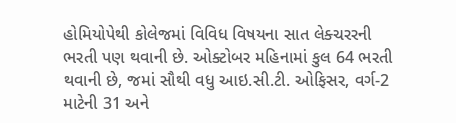હોમિયોપેથી કોલેજમાં વિવિધ વિષયના સાત લેક્ચરરની ભરતી પણ થવાની છે. ઓક્ટોબર મહિનામાં કુલ 64 ભરતી થવાની છે, જમાં સૌથી વધુ આઇ.સી.ટી. ઓફિસર, વર્ગ-2 માટેની 31 અને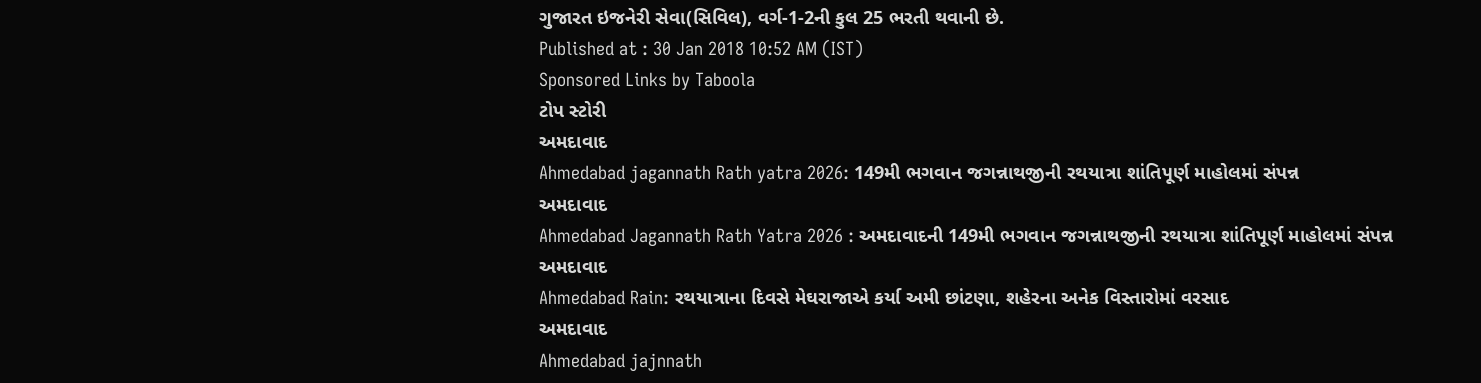ગુજારત ઇજનેરી સેવા(સિવિલ), વર્ગ-1-2ની કુલ 25 ભરતી થવાની છે.
Published at : 30 Jan 2018 10:52 AM (IST)
Sponsored Links by Taboola
ટોપ સ્ટોરી
અમદાવાદ
Ahmedabad jagannath Rath yatra 2026: 149મી ભગવાન જગન્નાથજીની રથયાત્રા શાંતિપૂર્ણ માહોલમાં સંપન્ન
અમદાવાદ
Ahmedabad Jagannath Rath Yatra 2026 : અમદાવાદની 149મી ભગવાન જગન્નાથજીની રથયાત્રા શાંતિપૂર્ણ માહોલમાં સંપન્ન
અમદાવાદ
Ahmedabad Rain: રથયાત્રાના દિવસે મેઘરાજાએ કર્યા અમી છાંટણા, શહેરના અનેક વિસ્તારોમાં વરસાદ
અમદાવાદ
Ahmedabad jajnnath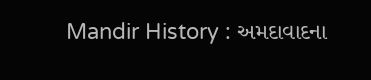Mandir History : અમદાવાદના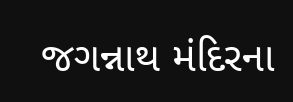જગન્નાથ મંદિરના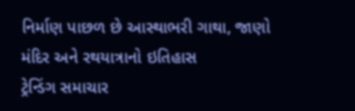નિર્માણ પાછળ છે આસ્થાભરી ગાથા, જાણો મંદિર અને રથયાત્રાનો ઇતિહાસ
ટ્રેન્ડિંગ સમાચાર